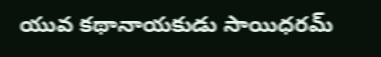యువ కథానాయకుడు సాయిధరమ్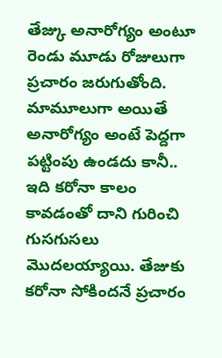తేజ్కు అనారోగ్యం అంటూ రెండు మూడు రోజులుగా ప్రచారం జరుగుతోంది. మామూలుగా అయితే అనారోగ్యం అంటే పెద్దగా పట్టింపు ఉండదు కానీ.. ఇది కరోనా కాలం కావడంతో దాని గురించి గుసగుసలు మొదలయ్యాయి. తేజుకు కరోనా సోకిందనే ప్రచారం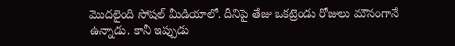మొదలైంది సోషల్ మీడియాలో. దీనిపై తేజు ఒకట్రెండు రోజులు మౌనంగానే ఉన్నాడు. కానీ ఇప్పుడు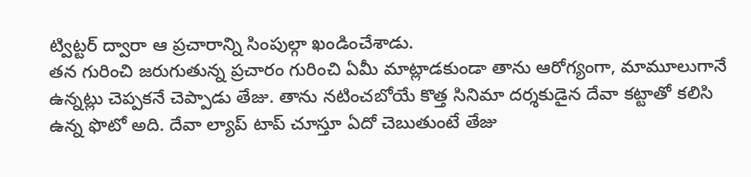ట్విట్టర్ ద్వారా ఆ ప్రచారాన్ని సింపుల్గా ఖండించేశాడు.
తన గురించి జరుగుతున్న ప్రచారం గురించి ఏమీ మాట్లాడకుండా తాను ఆరోగ్యంగా, మామూలుగానే ఉన్నట్లు చెప్పకనే చెప్పాడు తేజు. తాను నటించబోయే కొత్త సినిమా దర్శకుడైన దేవా కట్టాతో కలిసి ఉన్న ఫొటో అది. దేవా ల్యాప్ టాప్ చూస్తూ ఏదో చెబుతుంటే తేజు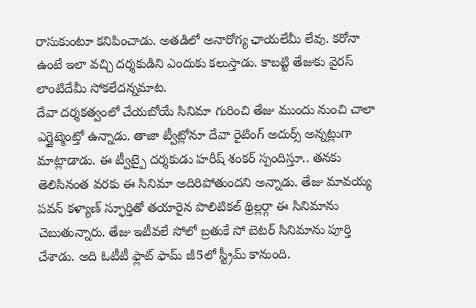రాసుకుంటూ కనిపించాడు. అతడిలో అనారోగ్య ఛాయలేమీ లేవు. కరోనా ఉంటే ఇలా వచ్చి దర్శకుడిని ఎందుకు కలుస్తాడు. కాబట్టి తేజుకు వైరస్ లాంటిదేమీ సోకలేదన్నమాట.
దేవా దర్శకత్వంలో చేయబోయే సినిమా గురించి తేజు ముందు నుంచి చాలా ఎగ్జైట్మెంట్తో ఉన్నాడు. తాజా ట్వీట్లోనూ దేవా రైటింగ్ అదుర్స్ అన్నట్లుగా మాట్లాడాడు. ఈ ట్వీట్పై దర్శకుడు హరీష్ శంకర్ స్పందిస్తూ.. తనకు తెలిసినంత వరకు ఈ సినిమా అదిరిపోతుందని అన్నాడు. తేజు మావయ్య పవన్ కళ్యాణ్ స్ఫూర్తితో తయారైన పొలిటికల్ థ్రిల్లర్గా ఈ సినిమాను చెబుతున్నారు. తేజు ఇటీవలే సోలో బ్రతుకే సో బెటర్ సినిమాను పూర్తి చేశాడు. అది ఓటీటీ ఫ్లాట్ ఫామ్ జీ5లో స్ట్రీమ్ కానుంది.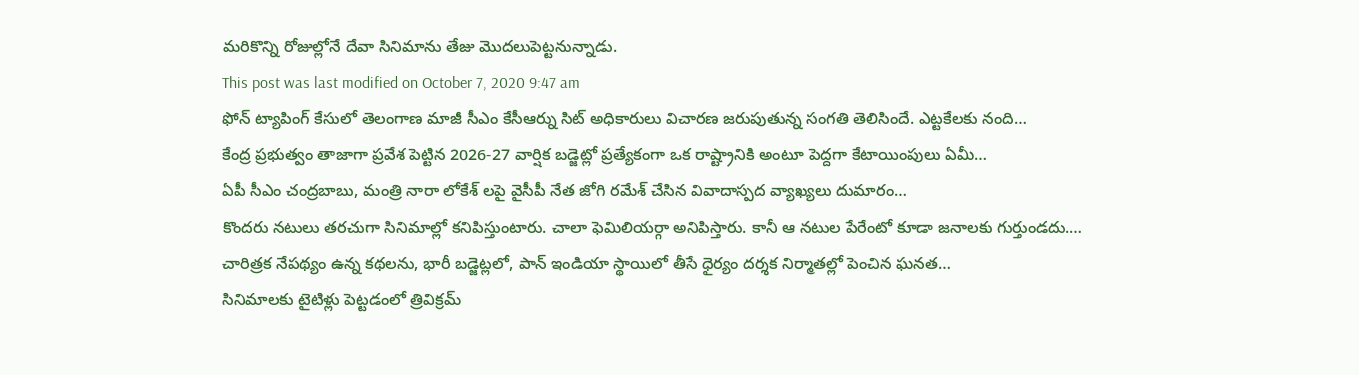మరికొన్ని రోజుల్లోనే దేవా సినిమాను తేజు మొదలుపెట్టనున్నాడు.
This post was last modified on October 7, 2020 9:47 am
ఫోన్ ట్యాపింగ్ కేసులో తెలంగాణ మాజీ సీఎం కేసీఆర్ను సిట్ అధికారులు విచారణ జరుపుతున్న సంగతి తెలిసిందే. ఎట్టకేలకు నంది…
కేంద్ర ప్రభుత్వం తాజాగా ప్రవేశ పెట్టిన 2026-27 వార్షిక బడ్జెట్లో ప్రత్యేకంగా ఒక రాష్ట్రానికి అంటూ పెద్దగా కేటాయింపులు ఏమీ…
ఏపీ సీఎం చంద్రబాబు, మంత్రి నారా లోకేశ్ లపై వైసీపీ నేత జోగి రమేశ్ చేసిన వివాదాస్పద వ్యాఖ్యలు దుమారం…
కొందరు నటులు తరచుగా సినిమాల్లో కనిపిస్తుంటారు. చాలా ఫెమిలియర్గా అనిపిస్తారు. కానీ ఆ నటుల పేరేంటో కూడా జనాలకు గుర్తుండదు.…
చారిత్రక నేపథ్యం ఉన్న కథలను, భారీ బడ్జెట్లలో, పాన్ ఇండియా స్థాయిలో తీసే ధైర్యం దర్శక నిర్మాతల్లో పెంచిన ఘనత…
సినిమాలకు టైటిళ్లు పెట్టడంలో త్రివిక్రమ్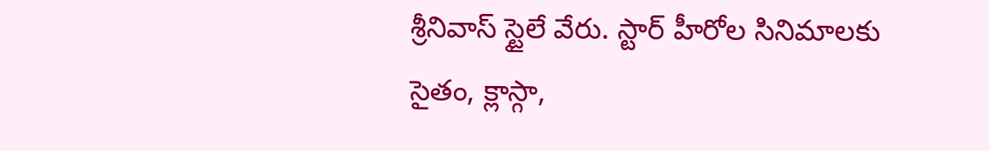శ్రీనివాస్ స్టైలే వేరు. స్టార్ హీరోల సినిమాలకు సైతం, క్లాస్గా,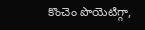కొంచెం పొయెటిగ్గా,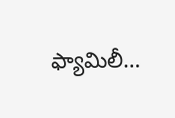ఫ్యామిలీ…